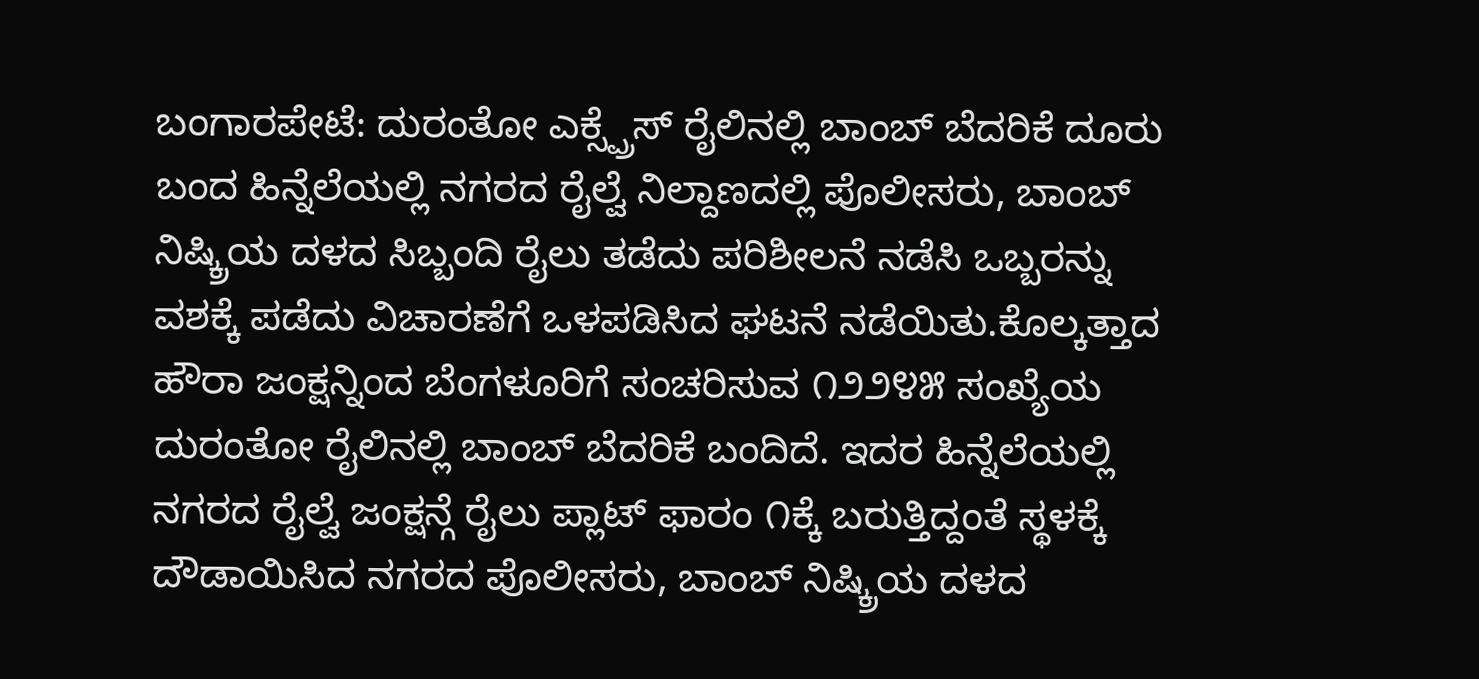ಬಂಗಾರಪೇಟೆ: ದುರಂತೋ ಎಕ್ಸ್ಪ್ರೆಸ್ ರೈಲಿನಲ್ಲಿ ಬಾಂಬ್ ಬೆದರಿಕೆ ದೂರು ಬಂದ ಹಿನ್ನೆಲೆಯಲ್ಲಿ ನಗರದ ರೈಲ್ವೆ ನಿಲ್ದಾಣದಲ್ಲಿ ಪೊಲೀಸರು, ಬಾಂಬ್ ನಿಷ್ಕ್ರಿಯ ದಳದ ಸಿಬ್ಬಂದಿ ರೈಲು ತಡೆದು ಪರಿಶೀಲನೆ ನಡೆಸಿ ಒಬ್ಬರನ್ನು ವಶಕ್ಕೆ ಪಡೆದು ವಿಚಾರಣೆಗೆ ಒಳಪಡಿಸಿದ ಘಟನೆ ನಡೆಯಿತು.ಕೊಲ್ಕತ್ತಾದ ಹೌರಾ ಜಂಕ್ಷನ್ನಿಂದ ಬೆಂಗಳೂರಿಗೆ ಸಂಚರಿಸುವ ೧೨೨೪೫ ಸಂಖ್ಯೆಯ ದುರಂತೋ ರೈಲಿನಲ್ಲಿ ಬಾಂಬ್ ಬೆದರಿಕೆ ಬಂದಿದೆ. ಇದರ ಹಿನ್ನೆಲೆಯಲ್ಲಿ ನಗರದ ರೈಲ್ವೆ ಜಂಕ್ಷನ್ಗೆ ರೈಲು ಪ್ಲಾಟ್ ಫಾರಂ ೧ಕ್ಕೆ ಬರುತ್ತಿದ್ದಂತೆ ಸ್ಥಳಕ್ಕೆ ದೌಡಾಯಿಸಿದ ನಗರದ ಪೊಲೀಸರು, ಬಾಂಬ್ ನಿಷ್ಕ್ರಿಯ ದಳದ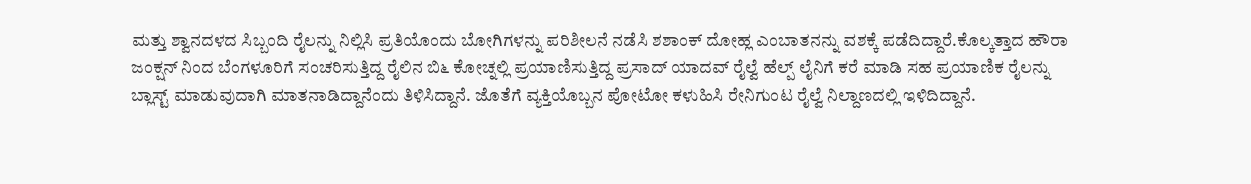ಮತ್ತು ಶ್ವಾನದಳದ ಸಿಬ್ಬಂದಿ ರೈಲನ್ನು ನಿಲ್ಲಿಸಿ ಪ್ರತಿಯೊಂದು ಬೋಗಿಗಳನ್ನು ಪರಿಶೀಲನೆ ನಡೆಸಿ ಶಶಾಂಕ್ ದೋಹ್ಲ ಎಂಬಾತನನ್ನು ವಶಕ್ಕೆ ಪಡೆದಿದ್ದಾರೆ.ಕೊಲ್ಕತ್ತಾದ ಹೌರಾ ಜಂಕ್ಷನ್ ನಿಂದ ಬೆಂಗಳೂರಿಗೆ ಸಂಚರಿಸುತ್ತಿದ್ದ ರೈಲಿನ ಬಿ೬ ಕೋಚ್ನಲ್ಲಿ ಪ್ರಯಾಣಿಸುತ್ತಿದ್ದ ಪ್ರಸಾದ್ ಯಾದವ್ ರೈಲ್ವೆ ಹೆಲ್ಪ್ ಲೈನಿಗೆ ಕರೆ ಮಾಡಿ ಸಹ ಪ್ರಯಾಣಿಕ ರೈಲನ್ನು ಬ್ಲಾಸ್ಟ್ ಮಾಡುವುದಾಗಿ ಮಾತನಾಡಿದ್ದಾನೆಂದು ತಿಳಿಸಿದ್ದಾನೆ. ಜೊತೆಗೆ ವ್ಯಕ್ತಿಯೊಬ್ಬನ ಪೋಟೋ ಕಳುಹಿಸಿ ರೇನಿಗುಂಟ ರೈಲ್ವೆ ನಿಲ್ದಾಣದಲ್ಲಿ ಇಳಿದಿದ್ದಾನೆ.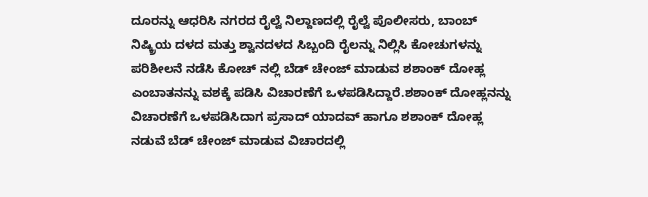ದೂರನ್ನು ಆಧರಿಸಿ ನಗರದ ರೈಲ್ವೆ ನಿಲ್ದಾಣದಲ್ಲಿ ರೈಲ್ವೆ ಪೊಲೀಸರು, ಬಾಂಬ್ ನಿಷ್ಕ್ರಿಯ ದಳದ ಮತ್ತು ಶ್ವಾನದಳದ ಸಿಬ್ಬಂದಿ ರೈಲನ್ನು ನಿಲ್ಲಿಸಿ ಕೋಚುಗಳನ್ನು ಪರಿಶೀಲನೆ ನಡೆಸಿ ಕೋಚ್ ನಲ್ಲಿ ಬೆಡ್ ಚೇಂಜ್ ಮಾಡುವ ಶಶಾಂಕ್ ದೋಹ್ಲ ಎಂಬಾತನನ್ನು ವಶಕ್ಕೆ ಪಡಿಸಿ ವಿಚಾರಣೆಗೆ ಒಳಪಡಿಸಿದ್ದಾರೆ.ಶಶಾಂಕ್ ದೋಹ್ಲನನ್ನು ವಿಚಾರಣೆಗೆ ಒಳಪಡಿಸಿದಾಗ ಪ್ರಸಾದ್ ಯಾದವ್ ಹಾಗೂ ಶಶಾಂಕ್ ದೋಹ್ಲ ನಡುವೆ ಬೆಡ್ ಚೇಂಜ್ ಮಾಡುವ ವಿಚಾರದಲ್ಲಿ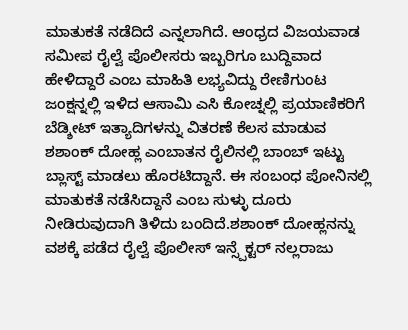ಮಾತುಕತೆ ನಡೆದಿದೆ ಎನ್ನಲಾಗಿದೆ. ಆಂಧ್ರದ ವಿಜಯವಾಡ ಸಮೀಪ ರೈಲ್ವೆ ಪೊಲೀಸರು ಇಬ್ಬರಿಗೂ ಬುದ್ದಿವಾದ ಹೇಳಿದ್ದಾರೆ ಎಂಬ ಮಾಹಿತಿ ಲಭ್ಯವಿದ್ದು ರೇಣಿಗುಂಟ ಜಂಕ್ಷನ್ನಲ್ಲಿ ಇಳಿದ ಆಸಾಮಿ ಎಸಿ ಕೋಚ್ನಲ್ಲಿ ಪ್ರಯಾಣಿಕರಿಗೆ ಬೆಡ್ಶೀಟ್ ಇತ್ಯಾದಿಗಳನ್ನು ವಿತರಣೆ ಕೆಲಸ ಮಾಡುವ ಶಶಾಂಕ್ ದೋಹ್ಲ ಎಂಬಾತನ ರೈಲಿನಲ್ಲಿ ಬಾಂಬ್ ಇಟ್ಟು ಬ್ಲಾಸ್ಟ್ ಮಾಡಲು ಹೊರಟಿದ್ದಾನೆ. ಈ ಸಂಬಂಧ ಪೋನಿನಲ್ಲಿ ಮಾತುಕತೆ ನಡೆಸಿದ್ದಾನೆ ಎಂಬ ಸುಳ್ಳು ದೂರು ನೀಡಿರುವುದಾಗಿ ತಿಳಿದು ಬಂದಿದೆ.ಶಶಾಂಕ್ ದೋಹ್ಲನನ್ನು ವಶಕ್ಕೆ ಪಡೆದ ರೈಲ್ವೆ ಪೊಲೀಸ್ ಇನ್ಸ್ಪೆಕ್ಟರ್ ನಲ್ಲರಾಜು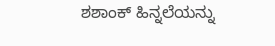ಶಶಾಂಕ್ ಹಿನ್ನಲೆಯನ್ನು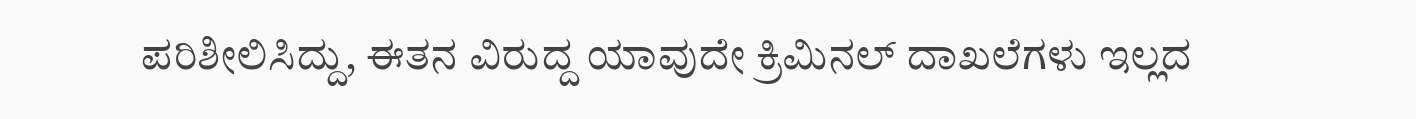ಪರಿಶೀಲಿಸಿದ್ದು, ಈತನ ವಿರುದ್ದ ಯಾವುದೇ ಕ್ರಿಮಿನಲ್ ದಾಖಲೆಗಳು ಇಲ್ಲದ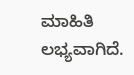ಮಾಹಿತಿ ಲಭ್ಯವಾಗಿದೆ.